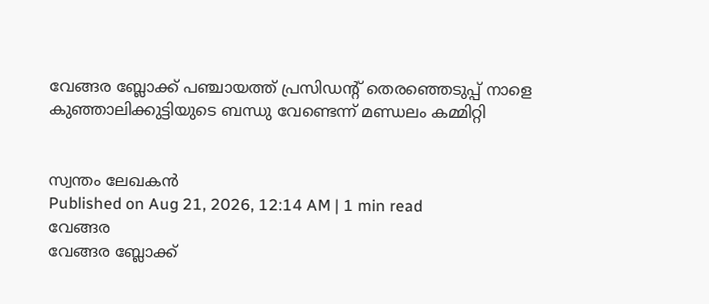വേങ്ങര ബ്ലോക്ക് പഞ്ചായത്ത് പ്രസിഡന്റ് തെരഞ്ഞെടുപ്പ് നാളെ
കുഞ്ഞാലിക്കുട്ടിയുടെ ബന്ധു വേണ്ടെന്ന് മണ്ഡലം കമ്മിറ്റി


സ്വന്തം ലേഖകൻ
Published on Aug 21, 2026, 12:14 AM | 1 min read
വേങ്ങര
വേങ്ങര ബ്ലോക്ക്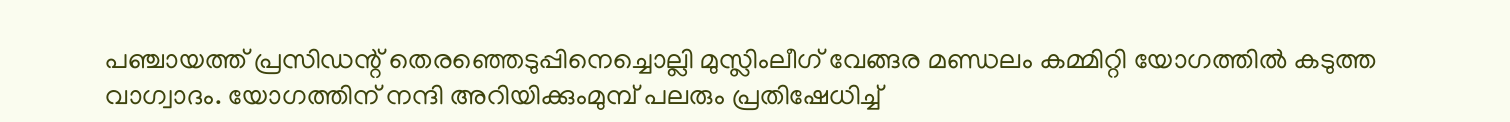പഞ്ചായത്ത് പ്രസിഡന്റ് തെരഞ്ഞെടുപ്പിനെച്ചൊല്ലി മുസ്ലിംലീഗ് വേങ്ങര മണ്ഡലം കമ്മിറ്റി യോഗത്തിൽ കടുത്ത വാഗ്വാദം. യോഗത്തിന് നന്ദി അറിയിക്കുംമുമ്പ് പലരും പ്രതിഷേധിച്ച്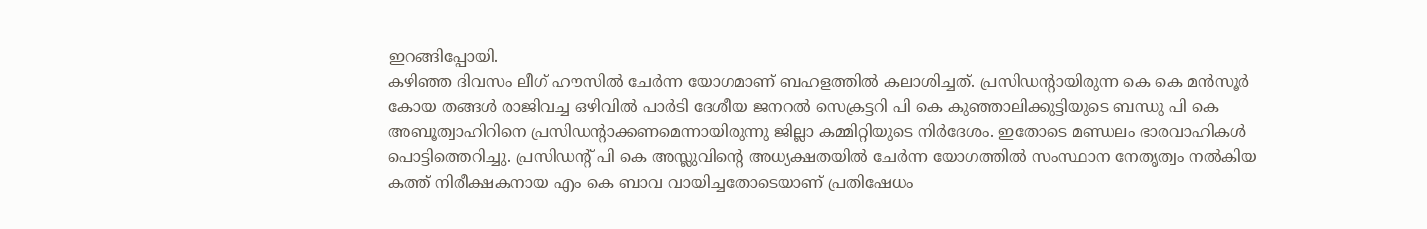ഇറങ്ങിപ്പോയി.
കഴിഞ്ഞ ദിവസം ലീഗ് ഹൗസിൽ ചേർന്ന യോഗമാണ് ബഹളത്തിൽ കലാശിച്ചത്. പ്രസിഡന്റായിരുന്ന കെ കെ മൻസൂർ കോയ തങ്ങൾ രാജിവച്ച ഒഴിവിൽ പാർടി ദേശീയ ജനറൽ സെക്രട്ടറി പി കെ കുഞ്ഞാലിക്കുട്ടിയുടെ ബന്ധു പി കെ അബൂത്വാഹിറിനെ പ്രസിഡന്റാക്കണമെന്നായിരുന്നു ജില്ലാ കമ്മിറ്റിയുടെ നിർദേശം. ഇതോടെ മണ്ഡലം ഭാരവാഹികൾ പൊട്ടിത്തെറിച്ചു. പ്രസിഡന്റ് പി കെ അസ്ലുവിന്റെ അധ്യക്ഷതയിൽ ചേർന്ന യോഗത്തിൽ സംസ്ഥാന നേതൃത്വം നൽകിയ കത്ത് നിരീക്ഷകനായ എം കെ ബാവ വായിച്ചതോടെയാണ് പ്രതിഷേധം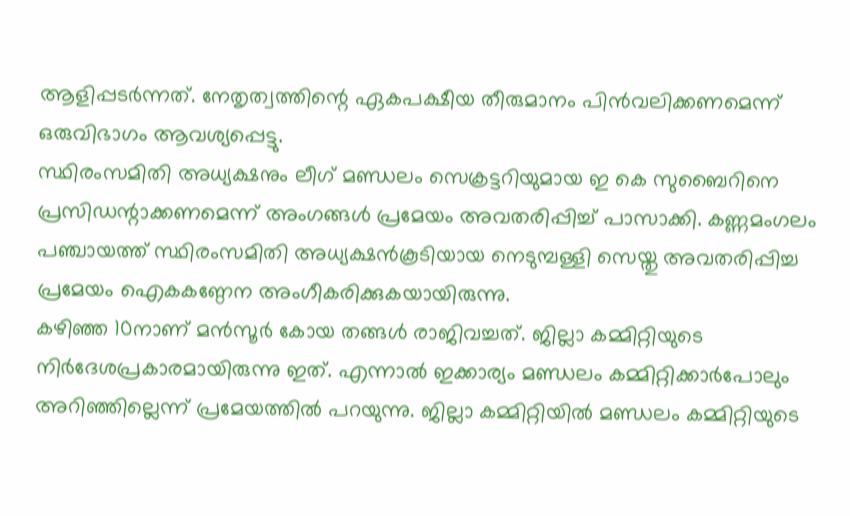ആളിപ്പടർന്നത്. നേതൃത്വത്തിന്റെ ഏകപക്ഷീയ തീരുമാനം പിൻവലിക്കണമെന്ന് ഒരുവിഭാഗം ആവശ്യപ്പെട്ടു.
സ്ഥിരംസമിതി അധ്യക്ഷനും ലീഗ് മണ്ഡലം സെക്രട്ടറിയുമായ ഇ കെ സുബൈറിനെ പ്രസിഡന്റാക്കണമെന്ന് അംഗങ്ങൾ പ്രമേയം അവതരിപ്പിച്ച് പാസാക്കി. കണ്ണമംഗലം പഞ്ചായത്ത് സ്ഥിരംസമിതി അധ്യക്ഷൻകൂടിയായ നെടുമ്പള്ളി സെയ്തു അവതരിപ്പിച്ച പ്രമേയം ഐകകണ്ഠേന അംഗീകരിക്കുകയായിരുന്നു.
കഴിഞ്ഞ 10നാണ് മൻസൂർ കോയ തങ്ങൾ രാജിവച്ചത്. ജില്ലാ കമ്മിറ്റിയുടെ നിർദേശപ്രകാരമായിരുന്നു ഇത്. എന്നാൽ ഇക്കാര്യം മണ്ഡലം കമ്മിറ്റിക്കാർപോലും അറിഞ്ഞില്ലെന്ന് പ്രമേയത്തിൽ പറയുന്നു. ജില്ലാ കമ്മിറ്റിയിൽ മണ്ഡലം കമ്മിറ്റിയുടെ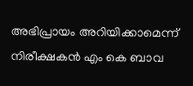അഭിപ്രായം അറിയിക്കാമെന്ന് നിരീക്ഷകൻ എം കെ ബാവ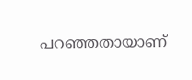പറഞ്ഞതായാണ്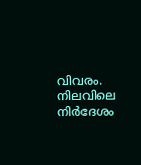വിവരം. നിലവിലെ നിർദേശം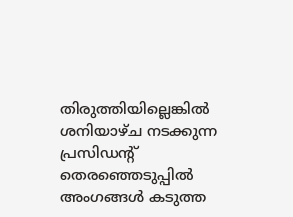തിരുത്തിയില്ലെങ്കിൽ ശനിയാഴ്ച നടക്കുന്ന പ്രസിഡന്റ് തെരഞ്ഞെടുപ്പിൽ അംഗങ്ങൾ കടുത്ത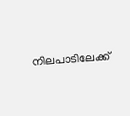നിലപാടിലേക്ക്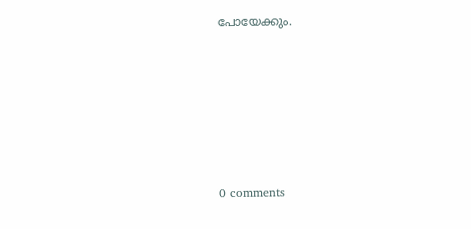പോയേക്കും.










0 comments